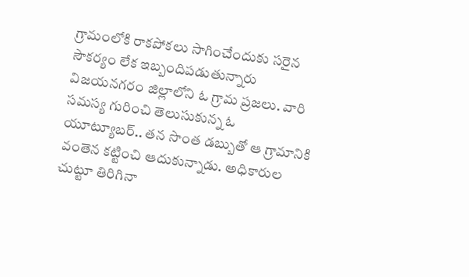గ్రామంలోకి రాకపోకలు సాగించేందుకు సరైన సౌకర్యం లేక ఇబ్బందిపడుతున్నారు విజయనగరం జిల్లాలోని ఓ గ్రామ ప్రజలు. వారి సమస్య గురించి తెలుసుకున్న ఓ యూట్యూబర్.. తన సొంత డబ్బుతో ఆ గ్రామానికి వంతెన కట్టించి ఆదుకున్నాడు. అధికారుల చుట్టూ తిరిగినా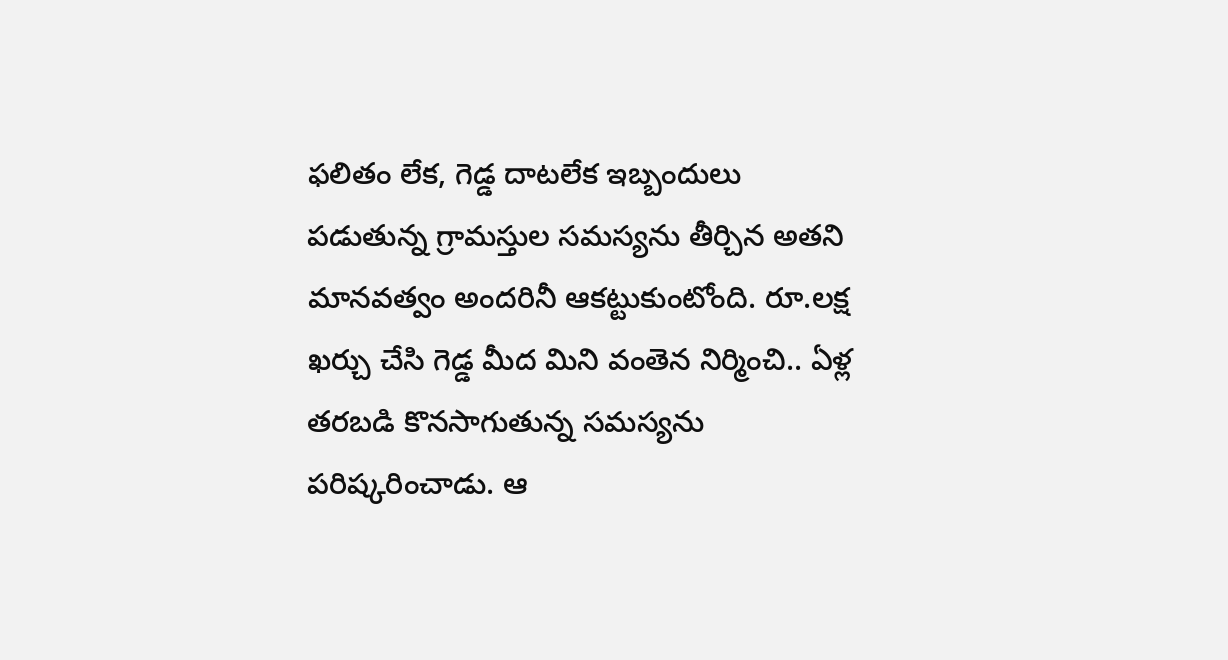ఫలితం లేక, గెడ్డ దాటలేక ఇబ్బందులు పడుతున్న గ్రామస్తుల సమస్యను తీర్చిన అతని మానవత్వం అందరినీ ఆకట్టుకుంటోంది. రూ.లక్ష ఖర్చు చేసి గెడ్డ మీద మిని వంతెన నిర్మించి.. ఏళ్ల తరబడి కొనసాగుతున్న సమస్యను పరిష్కరించాడు. ఆ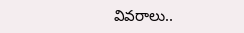వివరాలు..